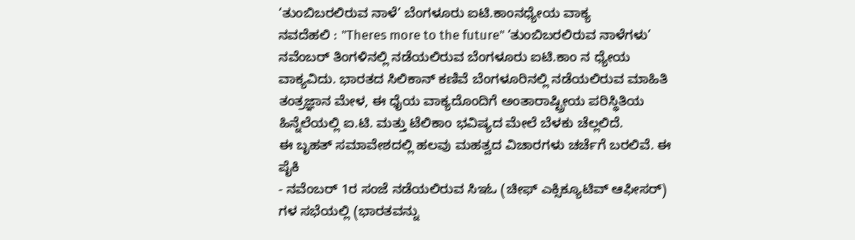‘ತುಂಬಿಬರಲಿರುವ ನಾಳೆ’ ಬೆಂಗಳೂರು ಐಟಿ.ಕಾಂನಧ್ಯೇಯ ವಾಕ್ಯ
ನವದೆಹಲಿ : "Theres more to the future" ‘ತುಂಬಿಬರಲಿರುವ ನಾಳೆಗಳು’ ನವೆಂಬರ್ ತಿಂಗಳಿನಲ್ಲಿ ನಡೆಯಲಿರುವ ಬೆಂಗಳೂರು ಐಟಿ.ಕಾಂ ನ ಧ್ಯೇಯ ವಾಕ್ಯವಿದು. ಭಾರತದ ಸಿಲಿಕಾನ್ ಕಣಿವೆ ಬೆಂಗಳೂರಿನಲ್ಲಿ ನಡೆಯಲಿರುವ ಮಾಹಿತಿ ತಂತ್ರಜ್ಞಾನ ಮೇಳ, ಈ ಧೈಯ ವಾಕ್ಯದೊಂದಿಗೆ ಅಂತಾರಾಷ್ಟ್ರೀಯ ಪರಿಸ್ಥಿತಿಯ ಹಿನ್ನೆಲೆಯಲ್ಲಿ ಐ.ಟಿ. ಮತ್ತು ಟೆಲಿಕಾಂ ಭವಿಷ್ಯದ ಮೇಲೆ ಬೆಳಕು ಚೆಲ್ಲಲಿದೆ.
ಈ ಬೃಹತ್ ಸಮಾವೇಶದಲ್ಲಿ ಹಲವು ಮಹತ್ವದ ವಿಚಾರಗಳು ಚರ್ಚೆಗೆ ಬರಲಿವೆ. ಈ ಪೈಕಿ
- ನವೆಂಬರ್ 1ರ ಸಂಜೆ ನಡೆಯಲಿರುವ ಸಿಇಓ (ಚೀಫ್ ಎಕ್ಸಿಕ್ಯೂಟಿವ್ ಆಫೀಸರ್) ಗಳ ಸಭೆಯಲ್ಲಿ (ಭಾರತವನ್ನು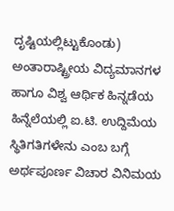ದೃಷ್ಟಿಯಲ್ಲಿಟ್ಟುಕೊಂಡು) ಅಂತಾರಾಷ್ಟ್ರೀಯ ವಿದ್ಯಮಾನಗಳ ಹಾಗೂ ವಿಶ್ವ ಆರ್ಥಿಕ ಹಿನ್ನಡೆಯ ಹಿನ್ನೆಲೆಯಲ್ಲಿ ಐ.ಟಿ. ಉದ್ದಿಮೆಯ ಸ್ಥಿತಿಗತಿಗಳೇನು ಎಂಬ ಬಗ್ಗೆ ಅರ್ಥಪೂರ್ಣ ವಿಚಾರ ವಿನಿಮಯ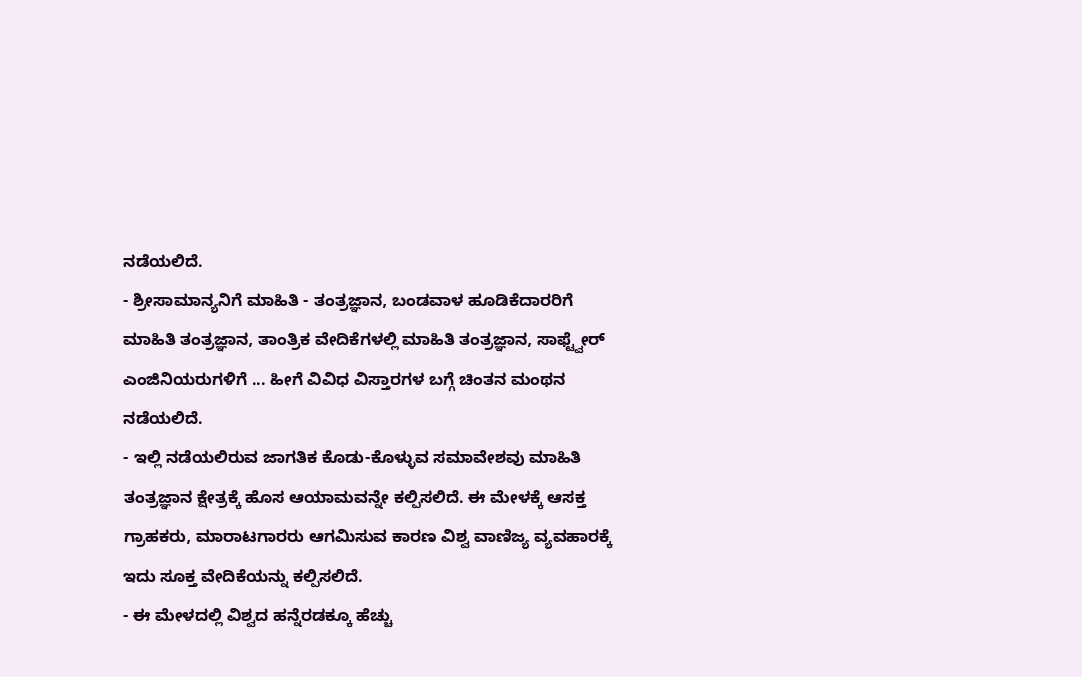ನಡೆಯಲಿದೆ.
- ಶ್ರೀಸಾಮಾನ್ಯನಿಗೆ ಮಾಹಿತಿ - ತಂತ್ರಜ್ಞಾನ, ಬಂಡವಾಳ ಹೂಡಿಕೆದಾರರಿಗೆ ಮಾಹಿತಿ ತಂತ್ರಜ್ಞಾನ, ತಾಂತ್ರಿಕ ವೇದಿಕೆಗಳಲ್ಲಿ ಮಾಹಿತಿ ತಂತ್ರಜ್ಞಾನ, ಸಾಫ್ಟ್ವೇರ್ ಎಂಜಿನಿಯರುಗಳಿಗೆ ... ಹೀಗೆ ವಿವಿಧ ವಿಸ್ತಾರಗಳ ಬಗ್ಗೆ ಚಿಂತನ ಮಂಥನ ನಡೆಯಲಿದೆ.
- ಇಲ್ಲಿ ನಡೆಯಲಿರುವ ಜಾಗತಿಕ ಕೊಡು-ಕೊಳ್ಳುವ ಸಮಾವೇಶವು ಮಾಹಿತಿ ತಂತ್ರಜ್ಞಾನ ಕ್ಷೇತ್ರಕ್ಕೆ ಹೊಸ ಆಯಾಮವನ್ನೇ ಕಲ್ಪಿಸಲಿದೆ. ಈ ಮೇಳಕ್ಕೆ ಆಸಕ್ತ ಗ್ರಾಹಕರು, ಮಾರಾಟಗಾರರು ಆಗಮಿಸುವ ಕಾರಣ ವಿಶ್ವ ವಾಣಿಜ್ಯ ವ್ಯವಹಾರಕ್ಕೆ ಇದು ಸೂಕ್ತ ವೇದಿಕೆಯನ್ನು ಕಲ್ಪಿಸಲಿದೆ.
- ಈ ಮೇಳದಲ್ಲಿ ವಿಶ್ವದ ಹನ್ನೆರಡಕ್ಕೂ ಹೆಚ್ಚು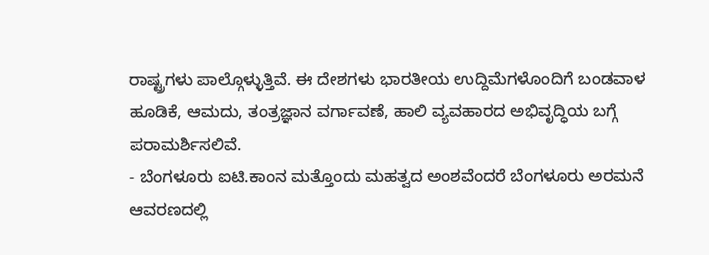ರಾಷ್ಟ್ರಗಳು ಪಾಲ್ಗೊಳ್ಳುತ್ತಿವೆ. ಈ ದೇಶಗಳು ಭಾರತೀಯ ಉದ್ದಿಮೆಗಳೊಂದಿಗೆ ಬಂಡವಾಳ ಹೂಡಿಕೆ, ಆಮದು, ತಂತ್ರಜ್ಞಾನ ವರ್ಗಾವಣೆ, ಹಾಲಿ ವ್ಯವಹಾರದ ಅಭಿವೃದ್ಧಿಯ ಬಗ್ಗೆ ಪರಾಮರ್ಶಿಸಲಿವೆ.
- ಬೆಂಗಳೂರು ಐಟಿ.ಕಾಂನ ಮತ್ತೊಂದು ಮಹತ್ವದ ಅಂಶವೆಂದರೆ ಬೆಂಗಳೂರು ಅರಮನೆ ಆವರಣದಲ್ಲಿ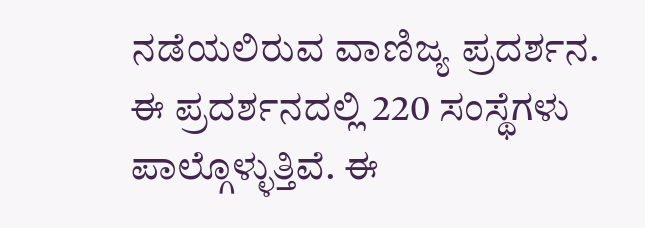ನಡೆಯಲಿರುವ ವಾಣಿಜ್ಯ ಪ್ರದರ್ಶನ. ಈ ಪ್ರದರ್ಶನದಲ್ಲಿ 220 ಸಂಸ್ಥೆಗಳು ಪಾಲ್ಗೊಳ್ಳುತ್ತಿವೆ. ಈ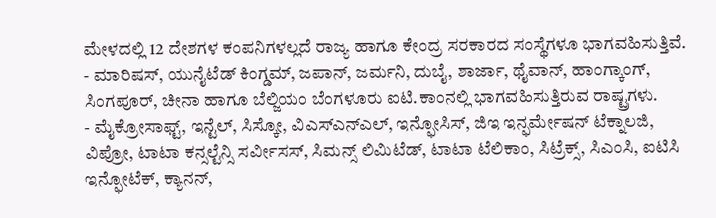ಮೇಳದಲ್ಲಿ 12 ದೇಶಗಳ ಕಂಪನಿಗಳಲ್ಲದೆ ರಾಜ್ಯ ಹಾಗೂ ಕೇಂದ್ರ ಸರಕಾರದ ಸಂಸ್ಥೆಗಳೂ ಭಾಗವಹಿಸುತ್ತಿವೆ.
- ಮಾರಿಷಸ್, ಯುನೈಟೆಡ್ ಕಿಂಗ್ಡಮ್, ಜಪಾನ್, ಜರ್ಮನಿ, ದುಬೈ, ಶಾರ್ಜಾ, ಥೈವಾನ್, ಹಾಂಗ್ಕಾಂಗ್, ಸಿಂಗಪೂರ್, ಚೀನಾ ಹಾಗೂ ಬೆಲ್ಜಿಯಂ ಬೆಂಗಳೂರು ಐಟಿ.ಕಾಂನಲ್ಲಿ ಭಾಗವಹಿಸುತ್ತಿರುವ ರಾಷ್ಟ್ರಗಳು.
- ಮೈಕ್ರೋಸಾಫ್ಟ್, ಇನ್ಟೆಲ್, ಸಿಸ್ಕೋ, ವಿಎಸ್ಎನ್ಎಲ್, ಇನ್ಫೋಸಿಸ್, ಜಿಇ ಇನ್ಫರ್ಮೇಷನ್ ಟೆಕ್ನಾಲಜಿ, ವಿಪ್ರೋ, ಟಾಟಾ ಕನ್ಸಲ್ಟೆನ್ಸಿ ಸರ್ವೀಸಸ್, ಸಿಮನ್ಸ್ ಲಿಮಿಟೆಡ್, ಟಾಟಾ ಟೆಲಿಕಾಂ, ಸಿಟ್ರೆಕ್ಸ್, ಸಿಎಂಸಿ, ಐಟಿಸಿ ಇನ್ಫೋಟೆಕ್, ಕ್ಯಾನನ್,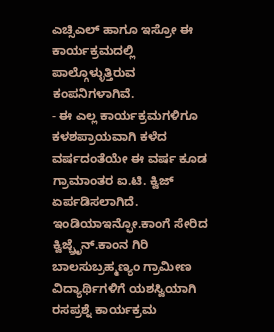ಎಚ್ಸಿಎಲ್ ಹಾಗೂ ಇಸ್ರೋ ಈ ಕಾರ್ಯಕ್ರಮದಲ್ಲಿ ಪಾಲ್ಗೊಳ್ಳುತ್ತಿರುವ ಕಂಪನಿಗಳಾಗಿವೆ.
- ಈ ಎಲ್ಲ ಕಾರ್ಯಕ್ರಮಗಳಿಗೂ ಕಳಶಪ್ರಾಯವಾಗಿ ಕಳೆದ ವರ್ಷದಂತೆಯೇ ಈ ವರ್ಷ ಕೂಡ ಗ್ರಾಮಾಂತರ ಐ.ಟಿ. ಕ್ವಿಜ್ ಏರ್ಪಡಿಸಲಾಗಿದೆ. ಇಂಡಿಯಾಇನ್ಫೋ.ಕಾಂಗೆ ಸೇರಿದ ಕ್ವಿಜ್ಬ್ರೆೃನ್.ಕಾಂನ ಗಿರಿ ಬಾಲಸುಬ್ರಹ್ಮಣ್ಯಂ ಗ್ರಾಮೀಣ ವಿದ್ಯಾರ್ಥಿಗಳಿಗೆ ಯಶಸ್ವಿಯಾಗಿ ರಸಪ್ರಶ್ನೆ ಕಾರ್ಯಕ್ರಮ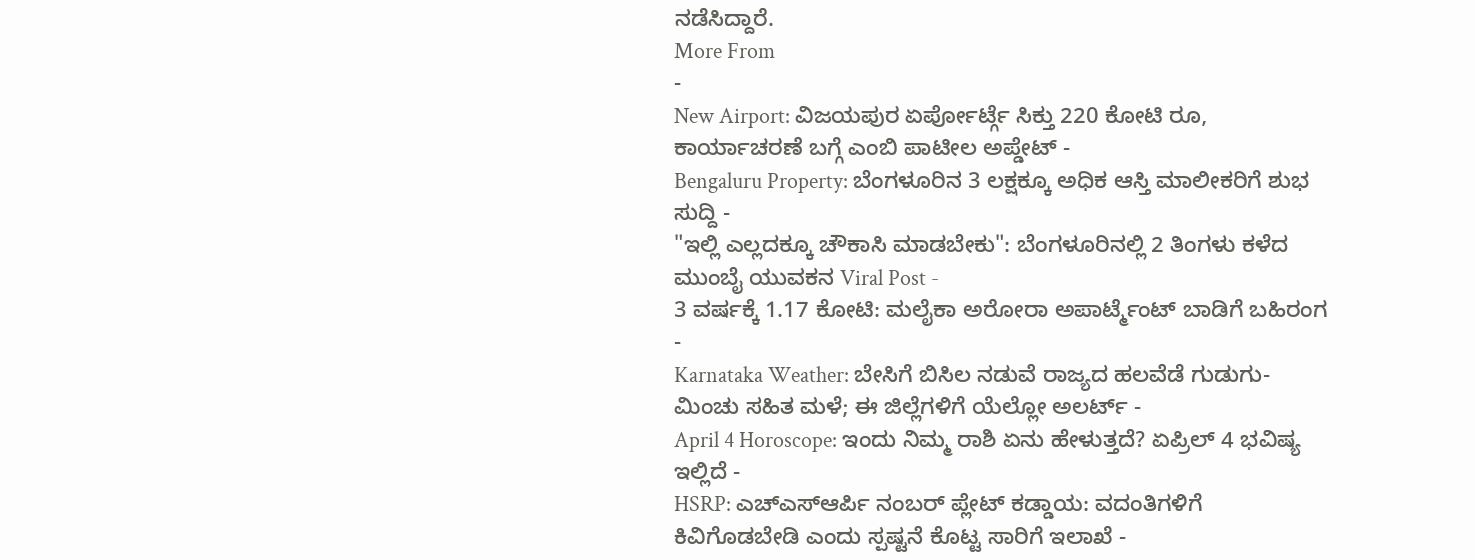ನಡೆಸಿದ್ದಾರೆ.
More From
-
New Airport: ವಿಜಯಪುರ ಏರ್ಪೋರ್ಟ್ಗೆ ಸಿಕ್ತು 220 ಕೋಟಿ ರೂ, ಕಾರ್ಯಾಚರಣೆ ಬಗ್ಗೆ ಎಂಬಿ ಪಾಟೀಲ ಅಪ್ಡೇಟ್ -
Bengaluru Property: ಬೆಂಗಳೂರಿನ 3 ಲಕ್ಷಕ್ಕೂ ಅಧಿಕ ಆಸ್ತಿ ಮಾಲೀಕರಿಗೆ ಶುಭ ಸುದ್ದಿ -
"ಇಲ್ಲಿ ಎಲ್ಲದಕ್ಕೂ ಚೌಕಾಸಿ ಮಾಡಬೇಕು": ಬೆಂಗಳೂರಿನಲ್ಲಿ 2 ತಿಂಗಳು ಕಳೆದ ಮುಂಬೈ ಯುವಕನ Viral Post -
3 ವರ್ಷಕ್ಕೆ 1.17 ಕೋಟಿ: ಮಲೈಕಾ ಅರೋರಾ ಅಪಾರ್ಟ್ಮೆಂಟ್ ಬಾಡಿಗೆ ಬಹಿರಂಗ -
Karnataka Weather: ಬೇಸಿಗೆ ಬಿಸಿಲ ನಡುವೆ ರಾಜ್ಯದ ಹಲವೆಡೆ ಗುಡುಗು-ಮಿಂಚು ಸಹಿತ ಮಳೆ; ಈ ಜಿಲ್ಲೆಗಳಿಗೆ ಯೆಲ್ಲೋ ಅಲರ್ಟ್ -
April 4 Horoscope: ಇಂದು ನಿಮ್ಮ ರಾಶಿ ಏನು ಹೇಳುತ್ತದೆ? ಏಪ್ರಿಲ್ 4 ಭವಿಷ್ಯ ಇಲ್ಲಿದೆ -
HSRP: ಎಚ್ಎಸ್ಆರ್ಪಿ ನಂಬರ್ ಪ್ಲೇಟ್ ಕಡ್ಡಾಯ: ವದಂತಿಗಳಿಗೆ ಕಿವಿಗೊಡಬೇಡಿ ಎಂದು ಸ್ಪಷ್ಟನೆ ಕೊಟ್ಟ ಸಾರಿಗೆ ಇಲಾಖೆ -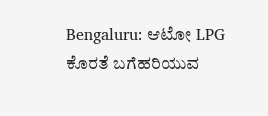Bengaluru: ಆಟೋ LPG ಕೊರತೆ ಬಗೆಹರಿಯುವ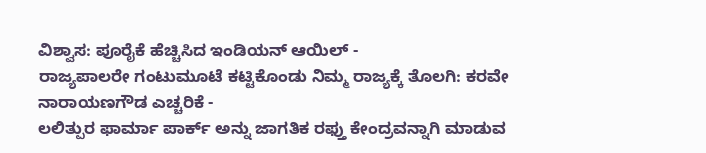ವಿಶ್ವಾಸ: ಪೂರೈಕೆ ಹೆಚ್ಚಿಸಿದ ಇಂಡಿಯನ್ ಆಯಿಲ್ -
ರಾಜ್ಯಪಾಲರೇ ಗಂಟುಮೂಟೆ ಕಟ್ಟಿಕೊಂಡು ನಿಮ್ಮ ರಾಜ್ಯಕ್ಕೆ ತೊಲಗಿ: ಕರವೇ ನಾರಾಯಣಗೌಡ ಎಚ್ಚರಿಕೆ -
ಲಲಿತ್ಪುರ ಫಾರ್ಮಾ ಪಾರ್ಕ್ ಅನ್ನು ಜಾಗತಿಕ ರಫ್ತು ಕೇಂದ್ರವನ್ನಾಗಿ ಮಾಡುವ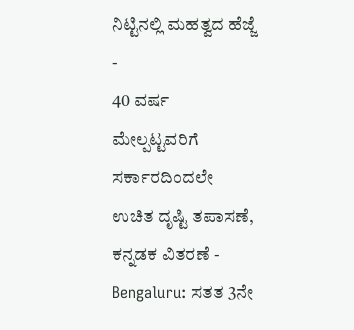ನಿಟ್ಟಿನಲ್ಲಿ ಮಹತ್ವದ ಹೆಜ್ಜೆ -
40 ವರ್ಷ ಮೇಲ್ಪಟ್ಟವರಿಗೆ ಸರ್ಕಾರದಿಂದಲೇ ಉಚಿತ ದೃಷ್ಟಿ ತಪಾಸಣೆ, ಕನ್ನಡಕ ವಿತರಣೆ -
Bengaluru: ಸತತ 3ನೇ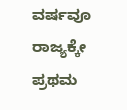ವರ್ಷವೂ ರಾಜ್ಯಕ್ಕೇ ಪ್ರಥಮ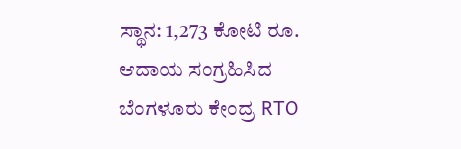ಸ್ಥಾನ: 1,273 ಕೋಟಿ ರೂ. ಆದಾಯ ಸಂಗ್ರಹಿಸಿದ ಬೆಂಗಳೂರು ಕೇಂದ್ರ RTO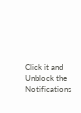Click it and Unblock the Notifications